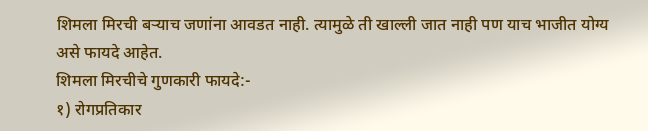शिमला मिरची बऱ्याच जणांना आवडत नाही. त्यामुळे ती खाल्ली जात नाही पण याच भाजीत योग्य असे फायदे आहेत.
शिमला मिरचीचे गुणकारी फायदे:-
१) रोगप्रतिकार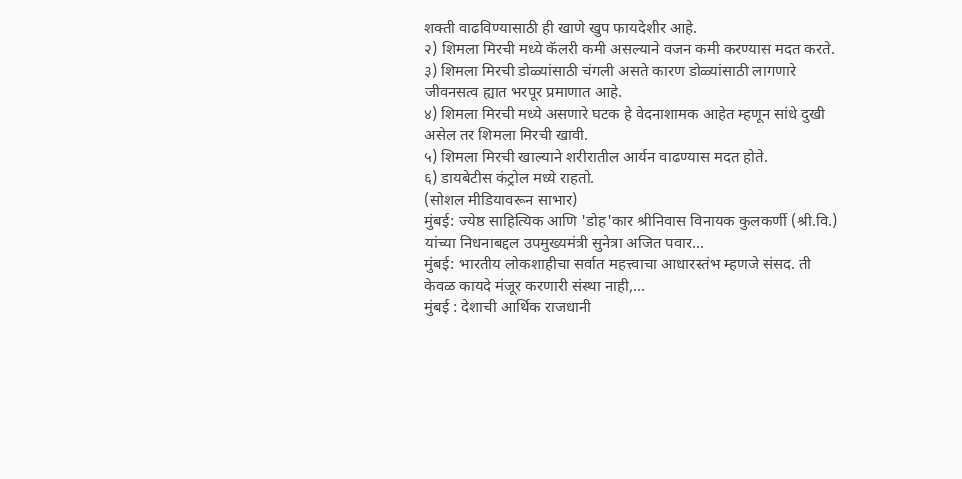शक्ती वाढविण्यासाठी ही खाणे खुप फायदेशीर आहे.
२) शिमला मिरची मध्ये कॅलरी कमी असल्याने वजन कमी करण्यास मदत करते.
३) शिमला मिरची डोळ्यांसाठी चंगली असते कारण डोळ्यांसाठी लागणारे जीवनसत्व ह्यात भरपूर प्रमाणात आहे.
४) शिमला मिरची मध्ये असणारे घटक हे वेदनाशामक आहेत म्हणून सांधे दुखी असेल तर शिमला मिरची खावी.
५) शिमला मिरची खाल्याने शरीरातील आर्यन वाढण्यास मदत होते.
६) डायबेटीस कंट्रोल मध्ये राहतो.
(सोशल मीडियावरून साभार)
मुंबई: ज्येष्ठ साहित्यिक आणि 'डोह'कार श्रीनिवास विनायक कुलकर्णी (श्री.वि.) यांच्या निधनाबद्दल उपमुख्यमंत्री सुनेत्रा अजित पवार…
मुंबई: भारतीय लोकशाहीचा सर्वात महत्त्वाचा आधारस्तंभ म्हणजे संसद. ती केवळ कायदे मंजूर करणारी संस्था नाही,…
मुंबई : देशाची आर्थिक राजधानी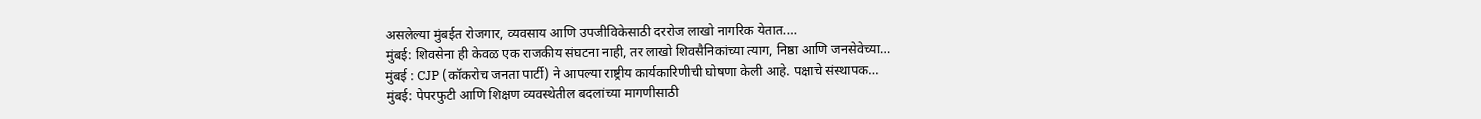असलेल्या मुंबईत रोजगार, व्यवसाय आणि उपजीविकेसाठी दररोज लाखो नागरिक येतात.…
मुंबई: शिवसेना ही केवळ एक राजकीय संघटना नाही, तर लाखो शिवसैनिकांच्या त्याग, निष्ठा आणि जनसेवेच्या…
मुंबई : CJP (कॉकरोच जनता पार्टी) ने आपल्या राष्ट्रीय कार्यकारिणीची घोषणा केली आहे. पक्षाचे संस्थापक…
मुंबई: पेपरफुटी आणि शिक्षण व्यवस्थेतील बदलांच्या मागणीसाठी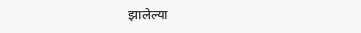झालेल्या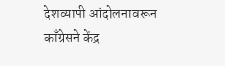देशव्यापी आंदोलनावरून काँग्रेसने केंद्र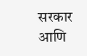सरकार आणि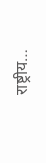राष्ट्रीय…